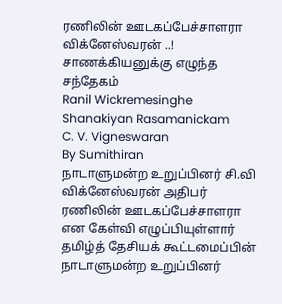ரணிலின் ஊடகப்பேச்சாளரா விக்னேஸ்வரன் ..! சாணக்கியனுக்கு எழுந்த சந்தேகம்
Ranil Wickremesinghe
Shanakiyan Rasamanickam
C. V. Vigneswaran
By Sumithiran
நாடாளுமன்ற உறுப்பினர் சி.வி விக்னேஸ்வரன் அதிபர் ரணிலின் ஊடகப்பேச்சாளரா என கேள்வி எழுப்பியுள்ளார் தமிழ்த் தேசியக் கூட்டமைப்பின் நாடாளுமன்ற உறுப்பினர்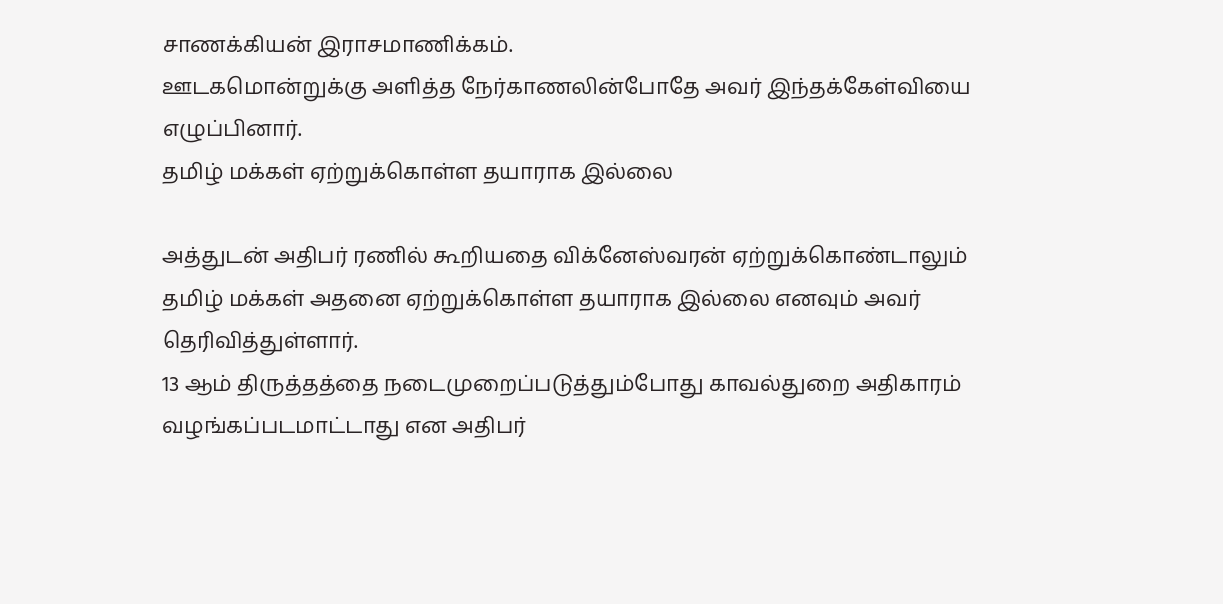சாணக்கியன் இராசமாணிக்கம்.
ஊடகமொன்றுக்கு அளித்த நேர்காணலின்போதே அவர் இந்தக்கேள்வியை எழுப்பினார்.
தமிழ் மக்கள் ஏற்றுக்கொள்ள தயாராக இல்லை

அத்துடன் அதிபர் ரணில் கூறியதை விக்னேஸ்வரன் ஏற்றுக்கொண்டாலும் தமிழ் மக்கள் அதனை ஏற்றுக்கொள்ள தயாராக இல்லை எனவும் அவர் தெரிவித்துள்ளார்.
13 ஆம் திருத்தத்தை நடைமுறைப்படுத்தும்போது காவல்துறை அதிகாரம் வழங்கப்படமாட்டாது என அதிபர்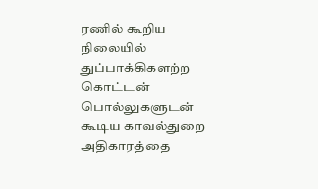ரணில் கூறிய நிலையில் துப்பாக்கிகளற்ற கொட்டன் பொல்லுகளுடன் கூடிய காவல்துறை அதிகாரத்தை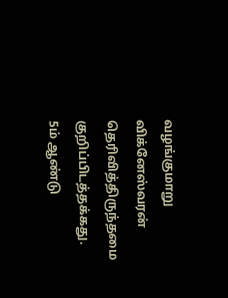வழங்குமாறு விக்னேஸ்வரன் தெரிவித்திருந்தமை குறிப்பிடத்தக்கது.
5ம் ஆண்டு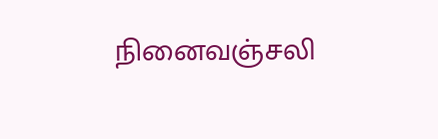நினைவஞ்சலி